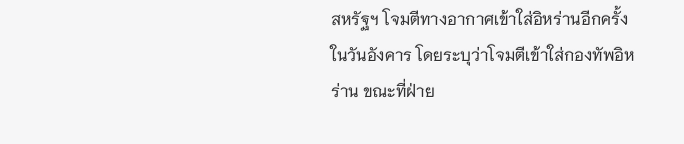สหรัฐฯ โจมตีทางอากาศเข้าใส่อิหร่านอีกครั้งในวันอังคาร โดยระบุว่าโจมตีเข้าใส่กองทัพอิหร่าน ขณะที่ฝ่าย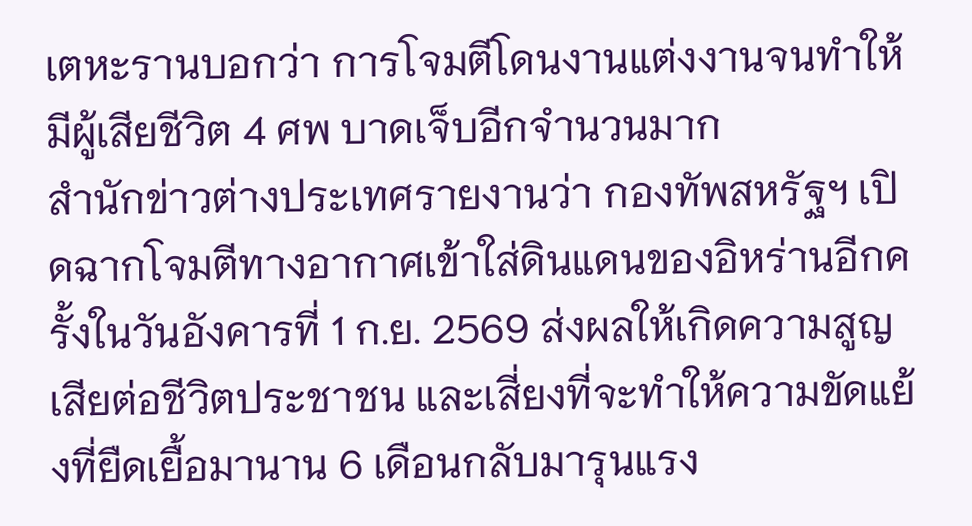เตหะรานบอกว่า การโจมตีโดนงานแต่งงานจนทำให้มีผู้เสียชีวิต 4 ศพ บาดเจ็บอีกจำนวนมาก
สำนักข่าวต่างประเทศรายงานว่า กองทัพสหรัฐฯ เปิดฉากโจมตีทางอากาศเข้าใส่ดินแดนของอิหร่านอีกครั้งในวันอังคารที่ 1 ก.ย. 2569 ส่งผลให้เกิดความสูญเสียต่อชีวิตประชาชน และเสี่ยงที่จะทำให้ความขัดแย้งที่ยืดเยื้อมานาน 6 เดือนกลับมารุนแรง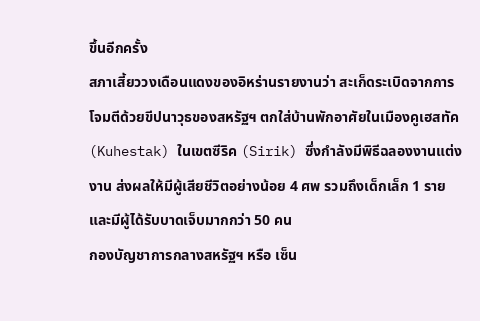ขึ้นอีกครั้ง
สภาเสี้ยววงเดือนแดงของอิหร่านรายงานว่า สะเก็ดระเบิดจากการโจมตีด้วยขีปนาวุธของสหรัฐฯ ตกใส่บ้านพักอาศัยในเมืองคูเฮสทัค (Kuhestak) ในเขตซีริค (Sirik) ซึ่งกำลังมีพิธีฉลองงานแต่งงาน ส่งผลให้มีผู้เสียชีวิตอย่างน้อย 4 ศพ รวมถึงเด็กเล็ก 1 ราย และมีผู้ได้รับบาดเจ็บมากกว่า 50 คน
กองบัญชาการกลางสหรัฐฯ หรือ เซ็น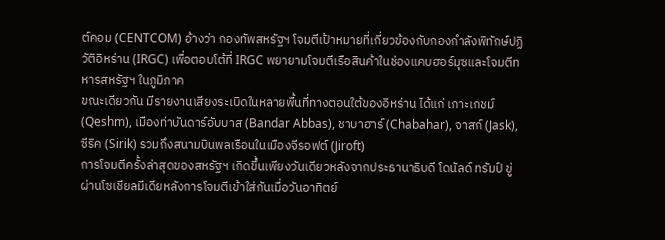ต์คอม (CENTCOM) อ้างว่า กองทัพสหรัฐฯ โจมตีเป้าหมายที่เกี่ยวข้องกับกองกำลังพิทักษ์ปฏิวัติอิหร่าน (IRGC) เพื่อตอบโต้ที่ IRGC พยายามโจมตีเรือสินค้าในช่องแคบฮอร์มุซและโจมตีทหารสหรัฐฯ ในภูมิภาค
ขณะเดียวกัน มีรายงานเสียงระเบิดในหลายพื้นที่ทางตอนใต้ของอิหร่าน ได้แก่ เกาะเกชม์ (Qeshm), เมืองท่าบันดาร์อับบาส (Bandar Abbas), ชาบาฮาร์ (Chabahar), จาสก์ (Jask), ซีริค (Sirik) รวมถึงสนามบินพลเรือนในเมืองจีรอฟต์ (Jiroft)
การโจมตีครั้งล่าสุดของสหรัฐฯ เกิดขึ้นเพียงวันเดียวหลังจากประธานาธิบดี โดนัลด์ ทรัมป์ ขู่ผ่านโซเชียลมีเดียหลังการโจมตีเข้าใส่กันเมื่อวันอาทิตย์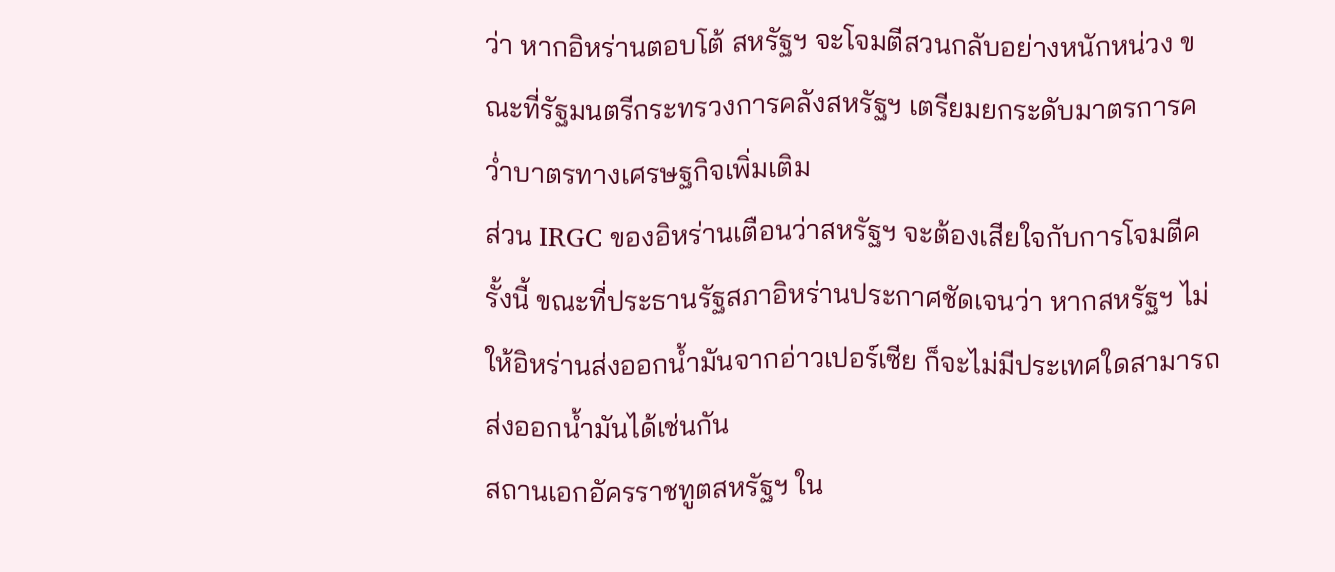ว่า หากอิหร่านตอบโต้ สหรัฐฯ จะโจมตีสวนกลับอย่างหนักหน่วง ขณะที่รัฐมนตรีกระทรวงการคลังสหรัฐฯ เตรียมยกระดับมาตรการคว่ำบาตรทางเศรษฐกิจเพิ่มเติม
ส่วน IRGC ของอิหร่านเตือนว่าสหรัฐฯ จะต้องเสียใจกับการโจมตีครั้งนี้ ขณะที่ประธานรัฐสภาอิหร่านประกาศชัดเจนว่า หากสหรัฐฯ ไม่ให้อิหร่านส่งออกน้ำมันจากอ่าวเปอร์เซีย ก็จะไม่มีประเทศใดสามารถส่งออกน้ำมันได้เช่นกัน
สถานเอกอัครราชทูตสหรัฐฯ ใน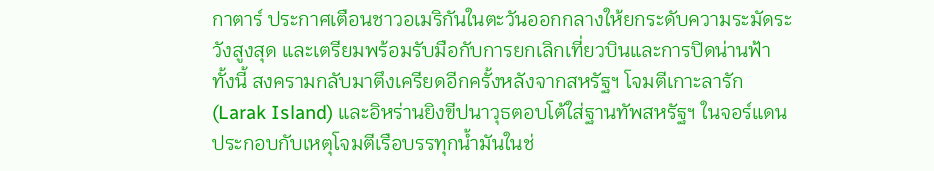กาตาร์ ประกาศเตือนชาวอเมริกันในตะวันออกกลางให้ยกระดับความระมัดระวังสูงสุด และเตรียมพร้อมรับมือกับการยกเลิกเที่ยวบินและการปิดน่านฟ้า
ทั้งนี้ สงครามกลับมาตึงเครียดอีกครั้งหลังจากสหรัฐฯ โจมตีเกาะลารัก (Larak Island) และอิหร่านยิงขีปนาวุธตอบโต้ใส่ฐานทัพสหรัฐฯ ในจอร์แดน ประกอบกับเหตุโจมตีเรือบรรทุกน้ำมันในช่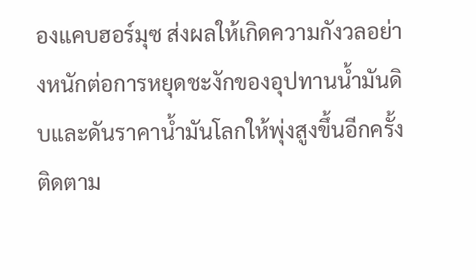องแคบฮอร์มุซ ส่งผลให้เกิดความกังวลอย่างหนักต่อการหยุดชะงักของอุปทานน้ำมันดิบและดันราคาน้ำมันโลกให้พุ่งสูงขึ้นอีกครั้ง
ติดตาม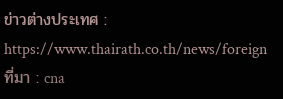ข่าวต่างประเทศ : https://www.thairath.co.th/news/foreign
ที่มา : cna